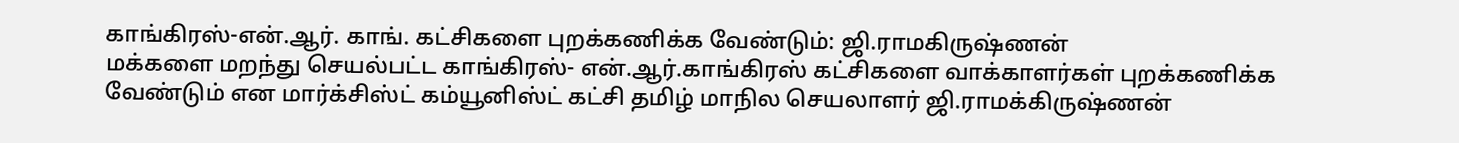காங்கிரஸ்-என்.ஆர். காங். கட்சிகளை புறக்கணிக்க வேண்டும்: ஜி.ராமகிருஷ்ணன்
மக்களை மறந்து செயல்பட்ட காங்கிரஸ்- என்.ஆர்.காங்கிரஸ் கட்சிகளை வாக்காளர்கள் புறக்கணிக்க வேண்டும் என மார்க்சிஸ்ட் கம்யூனிஸ்ட் கட்சி தமிழ் மாநில செயலாளர் ஜி.ராமக்கிருஷ்ணன்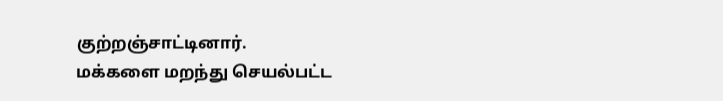குற்றஞ்சாட்டினார்.
மக்களை மறந்து செயல்பட்ட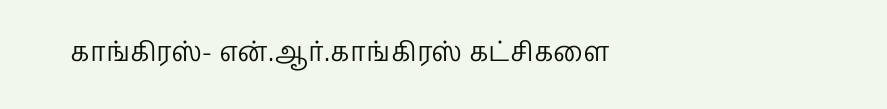காங்கிரஸ்- என்.ஆர்.காங்கிரஸ் கட்சிகளை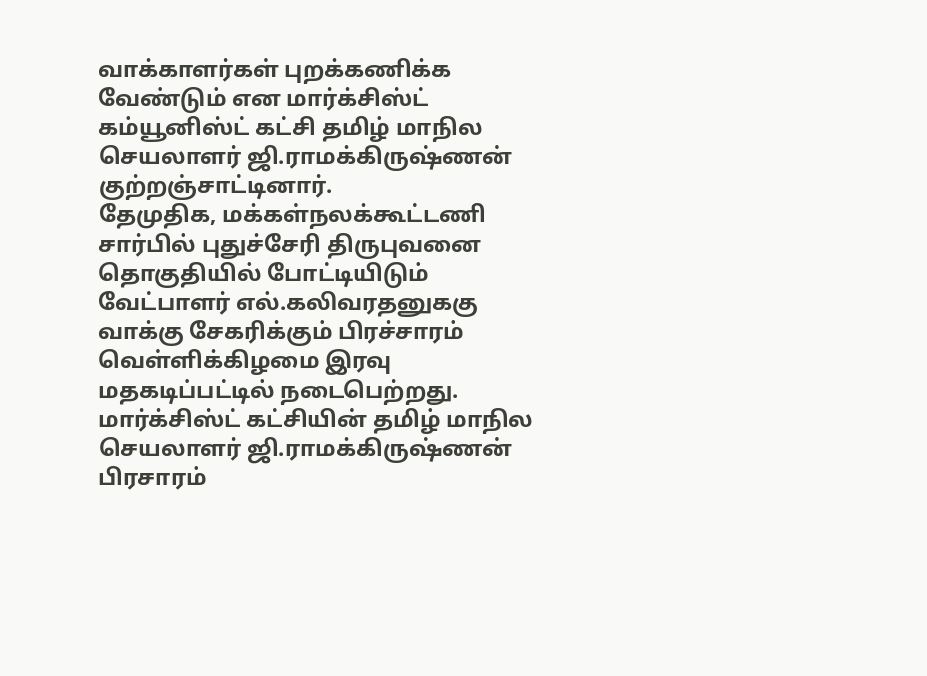வாக்காளர்கள் புறக்கணிக்க வேண்டும் என மார்க்சிஸ்ட் கம்யூனிஸ்ட் கட்சி தமிழ் மாநில செயலாளர் ஜி.ராமக்கிருஷ்ணன் குற்றஞ்சாட்டினார்.
தேமுதிக, மக்கள்நலக்கூட்டணி சார்பில் புதுச்சேரி திருபுவனை தொகுதியில் போட்டியிடும் வேட்பாளர் எல்.கலிவரதனுககு வாக்கு சேகரிக்கும் பிரச்சாரம் வெள்ளிக்கிழமை இரவு மதகடிப்பட்டில் நடைபெற்றது.
மார்க்சிஸ்ட் கட்சியின் தமிழ் மாநில செயலாளர் ஜி.ராமக்கிருஷ்ணன் பிரசாரம்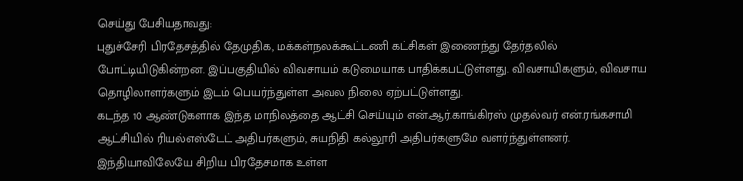செய்து பேசியதாவது:
புதுச்சேரி பிரதேசத்தில் தேமுதிக, மக்கள்நலக்கூட்டணி கட்சிகள் இணைந்து தேர்தலில் போட்டியிடுகின்றன. இப்பகுதியில் விவசாயம் கடுமையாக பாதிக்கபட்டுள்ளது. விவசாயிகளும், விவசாய தொழிலாளர்களும் இடம் பெயர்ந்துள்ள அவல நிலை ஏற்பட்டுள்ளது.
கடந்த 10 ஆண்டுகளாக இந்த மாநிலத்தை ஆட்சி செய்யும் என்.ஆர்.காங்கிரஸ் முதல்வர் என்.ரங்கசாமி ஆட்சியில் ரியல்எஸ்டேட் அதிபர்களும், சுயநிதி கல்லூரி அதிபர்களுமே வளர்ந்துள்ளனர்.
இந்தியாவிலேயே சிறிய பிரதேசமாக உள்ள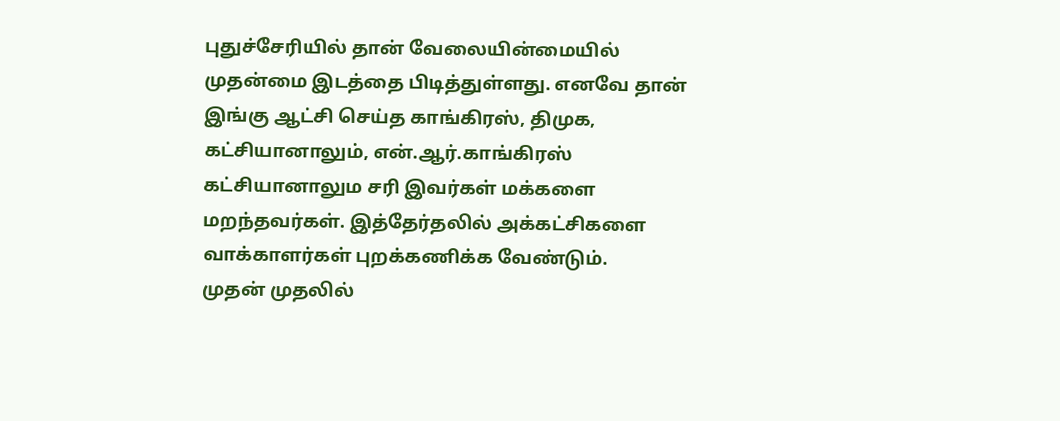புதுச்சேரியில் தான் வேலையின்மையில் முதன்மை இடத்தை பிடித்துள்ளது. எனவே தான் இங்கு ஆட்சி செய்த காங்கிரஸ், திமுக, கட்சியானாலும், என்.ஆர்.காங்கிரஸ் கட்சியானாலும சரி இவர்கள் மக்களை மறந்தவர்கள். இத்தேர்தலில் அக்கட்சிகளை வாக்காளர்கள் புறக்கணிக்க வேண்டும்.
முதன் முதலில்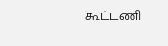கூட்டணி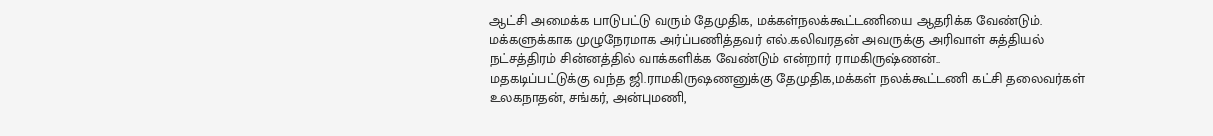ஆட்சி அமைக்க பாடுபட்டு வரும் தேமுதிக, மக்கள்நலக்கூட்டணியை ஆதரிக்க வேண்டும். மக்களுக்காக முழுநேரமாக அர்ப்பணித்தவர் எல்.கலிவரதன் அவருக்கு அரிவாள் சுத்தியல் நட்சத்திரம் சின்னத்தில் வாக்களிக்க வேண்டும் என்றார் ராமகிருஷ்ணன்..
மதகடிப்பட்டுக்கு வந்த ஜி.ராமகிருஷணனுக்கு தேமுதிக,மக்கள் நலக்கூட்டணி கட்சி தலைவர்கள் உலகநாதன், சங்கர், அன்புமணி,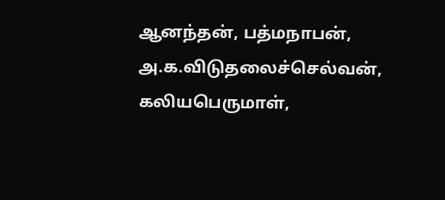ஆனந்தன், பத்மநாபன், அ.க.விடுதலைச்செல்வன், கலியபெருமாள்,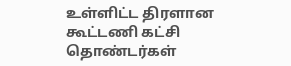உள்ளிட்ட திரளான கூட்டணி கட்சி தொண்டர்கள்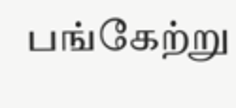பங்கேற்று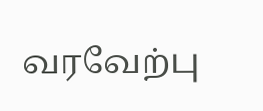வரவேற்பு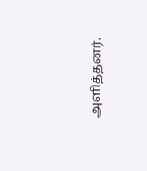அளித்தனர்.